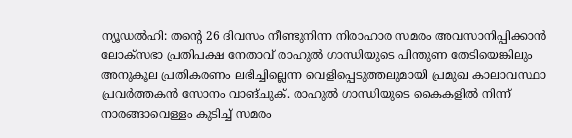ന്യൂഡൽഹി: തന്റെ 26 ദിവസം നീണ്ടുനിന്ന നിരാഹാര സമരം അവസാനിപ്പിക്കാൻ ലോക്സഭാ പ്രതിപക്ഷ നേതാവ് രാഹുൽ ഗാന്ധിയുടെ പിന്തുണ തേടിയെങ്കിലും അനുകൂല പ്രതികരണം ലഭിച്ചില്ലെന്ന വെളിപ്പെടുത്തലുമായി പ്രമുഖ കാലാവസ്ഥാ പ്രവർത്തകൻ സോനം വാങ്ചുക്. രാഹുൽ ഗാന്ധിയുടെ കൈകളിൽ നിന്ന് നാരങ്ങാവെള്ളം കുടിച്ച് സമരം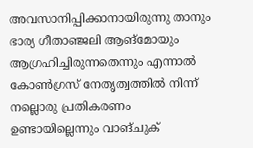അവസാനിപ്പിക്കാനായിരുന്നു താനും ഭാര്യ ഗീതാഞ്ജലി ആങ്മോയും ആഗ്രഹിച്ചിരുന്നതെന്നും എന്നാൽ കോൺഗ്രസ് നേതൃത്വത്തിൽ നിന്ന് നല്ലൊരു പ്രതികരണം ഉണ്ടായില്ലെന്നും വാങ്ചുക്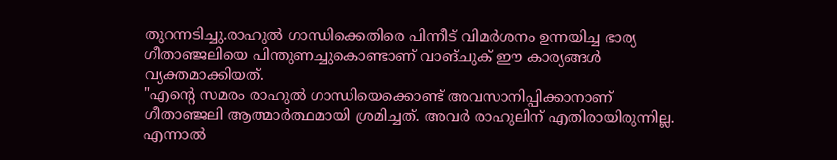തുറന്നടിച്ചു.രാഹുൽ ഗാന്ധിക്കെതിരെ പിന്നീട് വിമർശനം ഉന്നയിച്ച ഭാര്യ ഗീതാഞ്ജലിയെ പിന്തുണച്ചുകൊണ്ടാണ് വാങ്ചുക് ഈ കാര്യങ്ങൾ വ്യക്തമാക്കിയത്.
"എന്റെ സമരം രാഹുൽ ഗാന്ധിയെക്കൊണ്ട് അവസാനിപ്പിക്കാനാണ് ഗീതാഞ്ജലി ആത്മാർത്ഥമായി ശ്രമിച്ചത്. അവർ രാഹുലിന് എതിരായിരുന്നില്ല. എന്നാൽ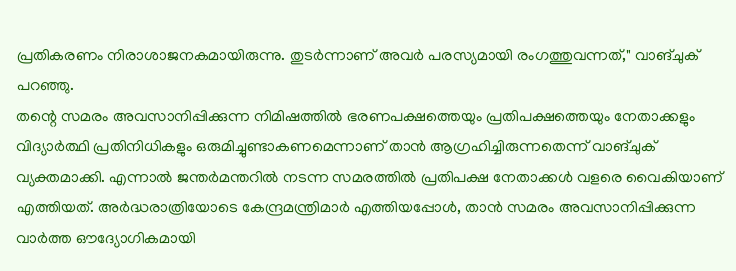പ്രതികരണം നിരാശാജനകമായിരുന്നു. തുടർന്നാണ് അവർ പരസ്യമായി രംഗത്തുവന്നത്," വാങ്ചുക് പറഞ്ഞു.
തന്റെ സമരം അവസാനിപ്പിക്കുന്ന നിമിഷത്തിൽ ഭരണപക്ഷത്തെയും പ്രതിപക്ഷത്തെയും നേതാക്കളും വിദ്യാർത്ഥി പ്രതിനിധികളും ഒരുമിച്ചുണ്ടാകണമെന്നാണ് താൻ ആഗ്രഹിച്ചിരുന്നതെന്ന് വാങ്ചുക് വ്യക്തമാക്കി. എന്നാൽ ജന്തർമന്തറിൽ നടന്ന സമരത്തിൽ പ്രതിപക്ഷ നേതാക്കൾ വളരെ വൈകിയാണ് എത്തിയത്. അർദ്ധരാത്രിയോടെ കേന്ദ്രമന്ത്രിമാർ എത്തിയപ്പോൾ, താൻ സമരം അവസാനിപ്പിക്കുന്ന വാർത്ത ഔദ്യോഗികമായി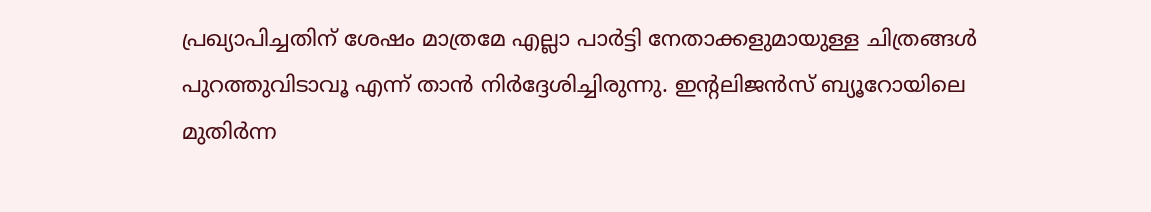പ്രഖ്യാപിച്ചതിന് ശേഷം മാത്രമേ എല്ലാ പാർട്ടി നേതാക്കളുമായുള്ള ചിത്രങ്ങൾ പുറത്തുവിടാവൂ എന്ന് താൻ നിർദ്ദേശിച്ചിരുന്നു. ഇന്റലിജൻസ് ബ്യൂറോയിലെ മുതിർന്ന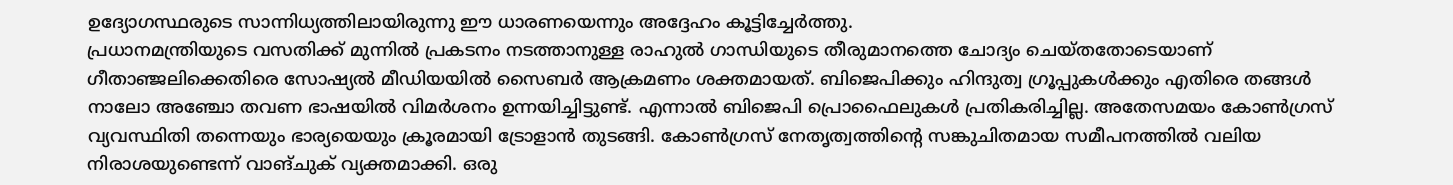ഉദ്യോഗസ്ഥരുടെ സാന്നിധ്യത്തിലായിരുന്നു ഈ ധാരണയെന്നും അദ്ദേഹം കൂട്ടിച്ചേർത്തു.
പ്രധാനമന്ത്രിയുടെ വസതിക്ക് മുന്നിൽ പ്രകടനം നടത്താനുള്ള രാഹുൽ ഗാന്ധിയുടെ തീരുമാനത്തെ ചോദ്യം ചെയ്തതോടെയാണ് ഗീതാഞ്ജലിക്കെതിരെ സോഷ്യൽ മീഡിയയിൽ സൈബർ ആക്രമണം ശക്തമായത്. ബിജെപിക്കും ഹിന്ദുത്വ ഗ്രൂപ്പുകൾക്കും എതിരെ തങ്ങൾ നാലോ അഞ്ചോ തവണ ഭാഷയിൽ വിമർശനം ഉന്നയിച്ചിട്ടുണ്ട്. എന്നാൽ ബിജെപി പ്രൊഫൈലുകൾ പ്രതികരിച്ചില്ല. അതേസമയം കോൺഗ്രസ് വ്യവസ്ഥിതി തന്നെയും ഭാര്യയെയും ക്രൂരമായി ട്രോളാൻ തുടങ്ങി. കോൺഗ്രസ് നേതൃത്വത്തിന്റെ സങ്കുചിതമായ സമീപനത്തിൽ വലിയ നിരാശയുണ്ടെന്ന് വാങ്ചുക് വ്യക്തമാക്കി. ഒരു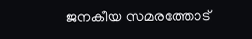ജനകീയ സമരത്തോട്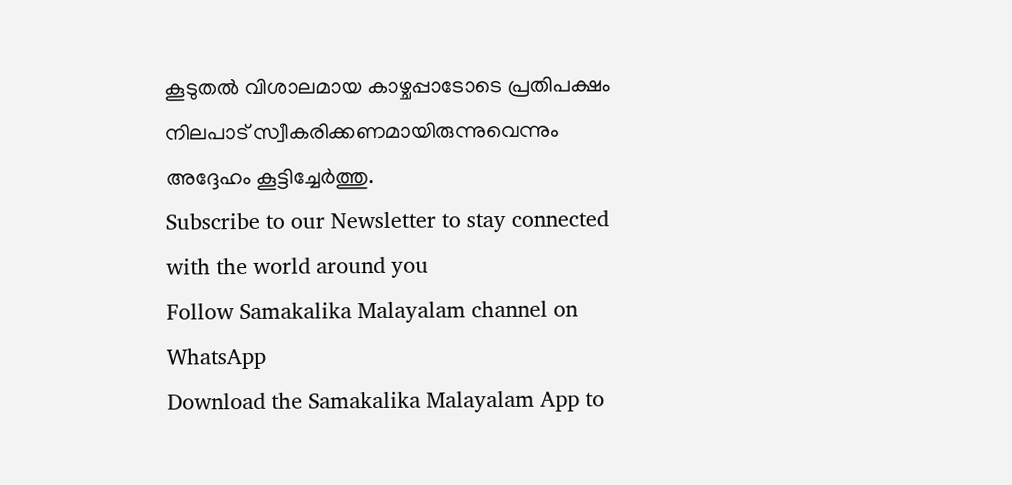കൂടുതൽ വിശാലമായ കാഴ്ചപ്പാടോടെ പ്രതിപക്ഷം നിലപാട് സ്വീകരിക്കണമായിരുന്നുവെന്നും അദ്ദേഹം കൂട്ടിച്ചേർത്തു.
Subscribe to our Newsletter to stay connected with the world around you
Follow Samakalika Malayalam channel on WhatsApp
Download the Samakalika Malayalam App to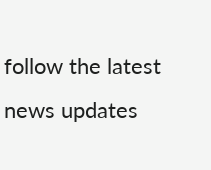follow the latest news updates